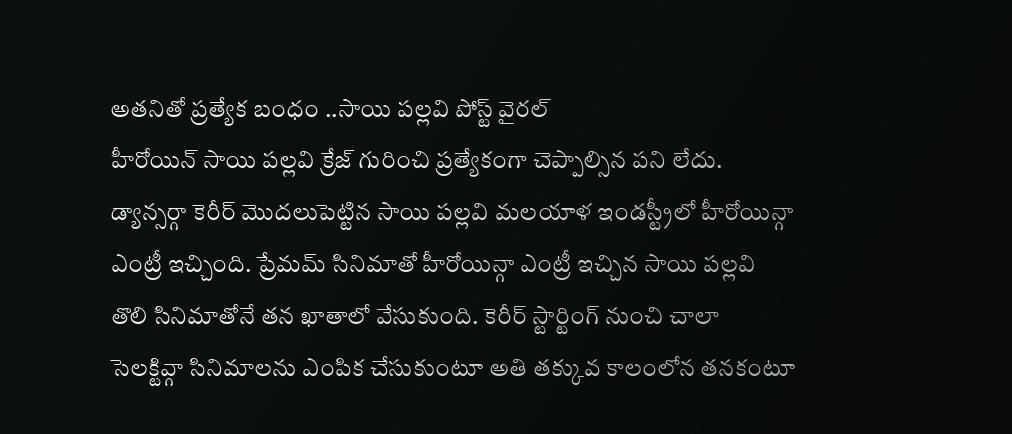అతనితో ప్రత్యేక బంధం ..సాయి పల్లవి పోస్ట్ వైరల్
హీరోయిన్ సాయి పల్లవి క్రేజ్ గురించి ప్రత్యేకంగా చెప్పాల్సిన పని లేదు. డ్యాన్సర్గా కెరీర్ మొదలుపెట్టిన సాయి పల్లవి మలయాళ ఇండస్ట్రీలో హీరోయిన్గా ఎంట్రీ ఇచ్చింది. ప్రేమమ్ సినిమాతో హీరోయిన్గా ఎంట్రీ ఇచ్చిన సాయి పల్లవి తొలి సినిమాతోనే తన ఖాతాలో వేసుకుంది. కెరీర్ స్టార్టింగ్ నుంచి చాలా సెలక్టివ్గా సినిమాలను ఎంపిక చేసుకుంటూ అతి తక్కువ కాలంలోన తనకంటూ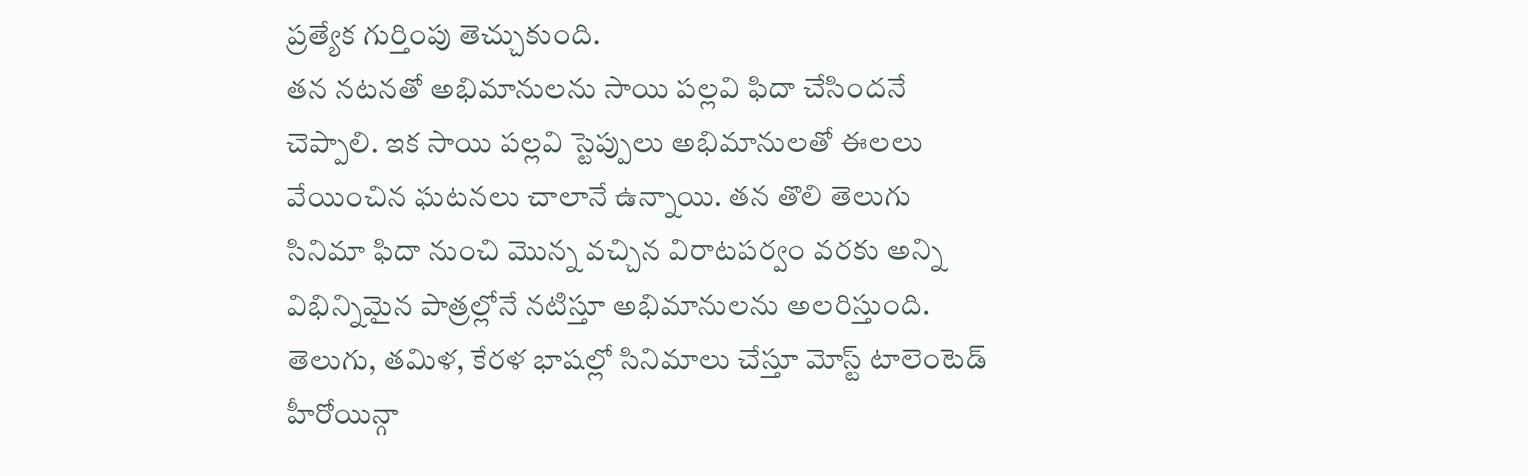ప్రత్యేక గుర్తింపు తెచ్చుకుంది.
తన నటనతో అభిమానులను సాయి పల్లవి ఫిదా చేసిందనే చెప్పాలి. ఇక సాయి పల్లవి స్టెప్పులు అభిమానులతో ఈలలు వేయించిన ఘటనలు చాలానే ఉన్నాయి. తన తొలి తెలుగు సినిమా ఫిదా నుంచి మొన్న వచ్చిన విరాటపర్వం వరకు అన్ని విభిన్నిమైన పాత్రల్లోనే నటిస్తూ అభిమానులను అలరిస్తుంది. తెలుగు, తమిళ, కేరళ భాషల్లో సినిమాలు చేస్తూ మోస్ట్ టాలెంటెడ్ హీరోయిన్గా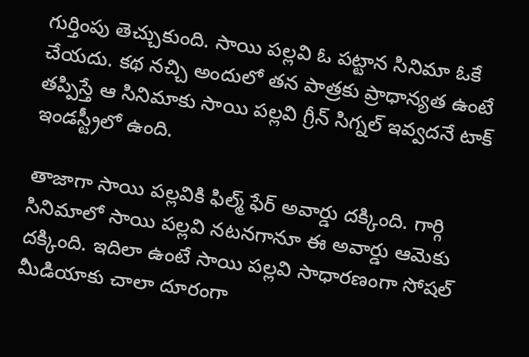గుర్తింపు తెచ్చుకుంది. సాయి పల్లవి ఓ పట్టాన సినిమా ఓకే చేయదు. కథ నచ్చి అందులో తన పాత్రకు ప్రాధాన్యత ఉంటే తప్పిస్తే ఆ సినిమాకు సాయి పల్లవి గ్రీన్ సిగ్నల్ ఇవ్వదనే టాక్ ఇండస్ట్రీలో ఉంది.

తాజాగా సాయి పల్లవికి ఫిల్మ్ ఫేర్ అవార్డు దక్కింది. గార్గి సినిమాలో సాయి పల్లవి నటనగానూ ఈ అవార్డు ఆమెకు దక్కింది. ఇదిలా ఉంటే సాయి పల్లవి సాధారణంగా సోషల్ మీడియాకు చాలా దూరంగా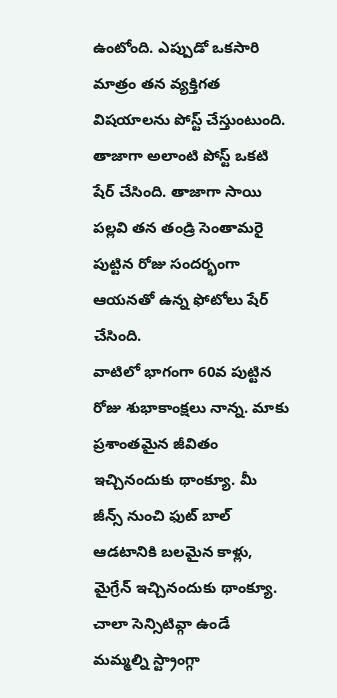ఉంటోంది. ఎప్పుడో ఒకసారి మాత్రం తన వ్యక్తిగత విషయాలను పోస్ట్ చేస్తుంటుంది. తాజాగా అలాంటి పోస్ట్ ఒకటి షేర్ చేసింది. తాజాగా సాయి పల్లవి తన తండ్రి సెంతామరై పుట్టిన రోజు సందర్భంగా ఆయనతో ఉన్న ఫోటోలు షేర్ చేసింది.
వాటిలో భాగంగా 60వ పుట్టిన రోజు శుభాకాంక్షలు నాన్న. మాకు ప్రశాంతమైన జీవితం ఇచ్చినందుకు థాంక్యూ. మీ జీన్స్ నుంచి ఫుట్ బాల్ ఆడటానికి బలమైన కాళ్లు, మైగ్రేన్ ఇచ్చినందుకు థాంక్యూ. చాలా సెన్సిటివ్గా ఉండే మమ్మల్ని స్ట్రాంగ్గా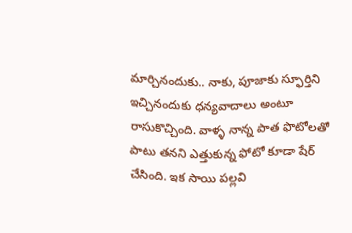మార్చినందుకు.. నాకు, పూజాకు స్ఫూర్తిని ఇచ్చినందుకు ధన్యవాదాలు అంటూ రాసుకొచ్చింది. వాళ్ళ నాన్న పాత ఫొటోలతో పాటు తనని ఎత్తుకున్న ఫోటో కూడా షేర్ చేసింది. ఇక సాయి పల్లవి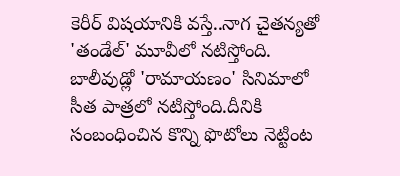కెరీర్ విషయానికి వస్తే..నాగ చైతన్యతో 'తండేల్' మూవీలో నటిస్తోంది. బాలీవుడ్లో 'రామాయణం' సినిమాలో సీత పాత్రలో నటిస్తోంది.దీనికి సంబంధించిన కొన్ని ఫొటోలు నెట్టింట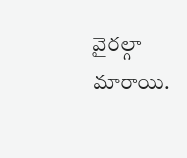వైరల్గా మారాయి.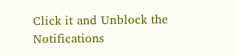Click it and Unblock the Notifications